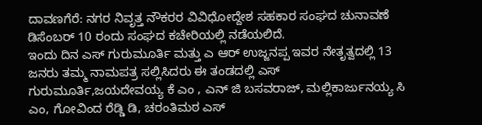ದಾವಣಗೆರೆ: ನಗರ ನಿವೃತ್ತ ನೌಕರರ ವಿವಿಧೋದ್ದೇಶ ಸಹಕಾರ ಸಂಘದ ಚುನಾವಣೆ ಡಿಸೆಂಬರ್ 10 ರಂದು ಸಂಘದ ಕಚೇರಿಯಲ್ಲಿ ನಡೆಯಲಿದೆ.
ಇಂದು ದಿನ ಎಸ್ ಗುರುಮೂರ್ತಿ ಮತ್ತು ಎ ಆರ್ ಉಜ್ಜನಪ್ಪ ಇವರ ನೇತೃತ್ವದಲ್ಲಿ 13 ಜನರು ತಮ್ಮ ನಾಮಪತ್ರ ಸಲ್ಲಿಸಿದರು ಈ ತಂಡದಲ್ಲಿ ಎಸ್ ಗುರುಮೂರ್ತಿ,ಜಯದೇವಯ್ಯ ಕೆ ಎಂ , ಎನ್ ಜಿ ಬಸವರಾಜ್, ಮಲ್ಲಿಕಾರ್ಜುನಯ್ಯ ಸಿ ಎಂ, ಗೋವಿಂದ ರೆಡ್ಡಿ ಡಿ, ಚರಂತಿಮಠ ಎಸ್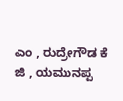ಎಂ , ರುದ್ರೇಗೌಡ ಕೆ ಜಿ , ಯಮುನಪ್ಪ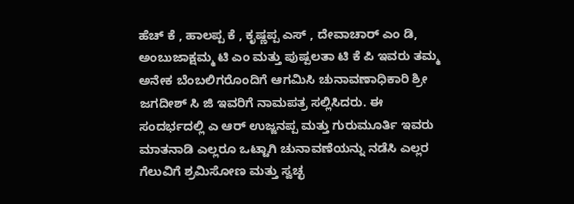ಹೆಚ್ ಕೆ , ಹಾಲಪ್ಪ ಕೆ , ಕೃಷ್ಣಪ್ಪ ಎಸ್ , ದೇವಾಚಾರ್ ಎಂ ಡಿ, ಅಂಬುಜಾಕ್ಷಮ್ಮ ಟಿ ಎಂ ಮತ್ತು ಪುಷ್ಪಲತಾ ಟಿ ಕೆ ಪಿ ಇವರು ತಮ್ಮ ಅನೇಕ ಬೆಂಬಲಿಗರೊಂದಿಗೆ ಆಗಮಿಸಿ ಚುನಾವಣಾಧಿಕಾರಿ ಶ್ರೀ ಜಗದೀಶ್ ಸಿ ಜಿ ಇವರಿಗೆ ನಾಮಪತ್ರ ಸಲ್ಲಿಸಿದರು. ಈ ಸಂದರ್ಭದಲ್ಲಿ ಎ ಆರ್ ಉಜ್ಜನಪ್ಪ ಮತ್ತು ಗುರುಮೂರ್ತಿ ಇವರು ಮಾತನಾಡಿ ಎಲ್ಲರೂ ಒಟ್ಟಾಗಿ ಚುನಾವಣೆಯನ್ನು ನಡೆಸಿ ಎಲ್ಲರ ಗೆಲುವಿಗೆ ಶ್ರಮಿಸೋಣ ಮತ್ತು ಸ್ವಚ್ಛ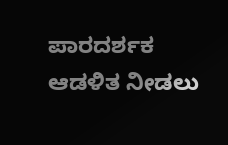ಪಾರದರ್ಶಕ ಆಡಳಿತ ನೀಡಲು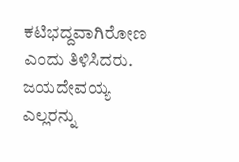ಕಟಿಭದ್ದವಾಗಿರೋಣ ಎಂದು ತಿಳಿಸಿದರು. ಜಯದೇವಯ್ಯ ಎಲ್ಲರನ್ನು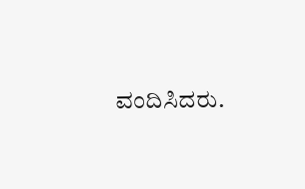ವಂದಿಸಿದರು.